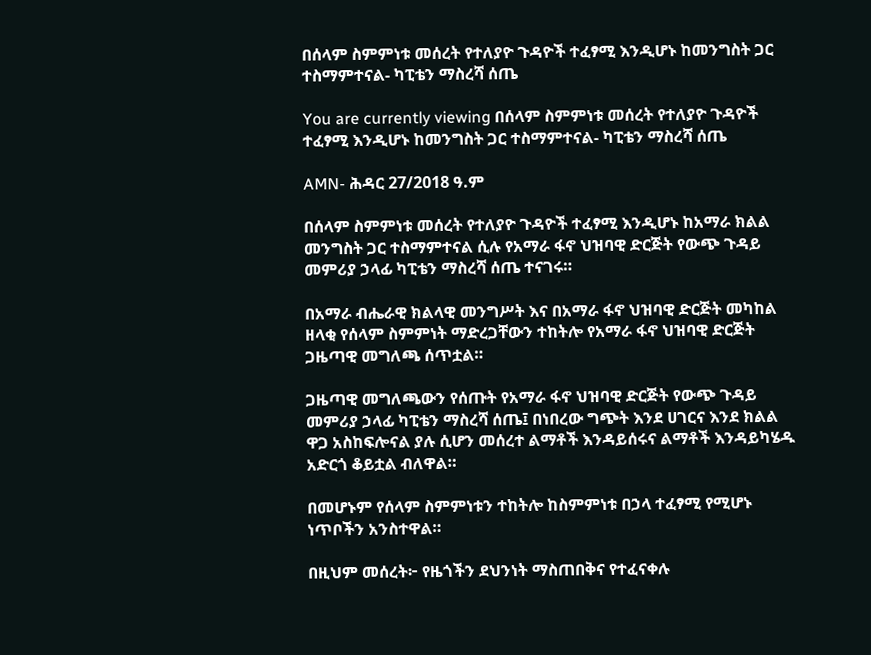በሰላም ስምምነቱ መሰረት የተለያዮ ጉዳዮች ተፈፃሚ እንዲሆኑ ከመንግስት ጋር ተስማምተናል- ካፒቴን ማስረሻ ሰጤ

You are currently viewing በሰላም ስምምነቱ መሰረት የተለያዮ ጉዳዮች ተፈፃሚ እንዲሆኑ ከመንግስት ጋር ተስማምተናል- ካፒቴን ማስረሻ ሰጤ

AMN- ሕዳር 27/2018 ዓ.ም

በሰላም ስምምነቱ መሰረት የተለያዮ ጉዳዮች ተፈፃሚ እንዲሆኑ ከአማራ ክልል መንግስት ጋር ተስማምተናል ሲሉ የአማራ ፋኖ ህዝባዊ ድርጅት የውጭ ጉዳይ መምሪያ ኃላፊ ካፒቴን ማስረሻ ሰጤ ተናገሩ።

በአማራ ብሔራዊ ክልላዊ መንግሥት እና በአማራ ፋኖ ህዝባዊ ድርጅት መካከል ዘላቂ የሰላም ስምምነት ማድረጋቸውን ተከትሎ የአማራ ፋኖ ህዝባዊ ድርጅት ጋዜጣዊ መግለጫ ሰጥቷል።

ጋዜጣዊ መግለጫውን የሰጡት የአማራ ፋኖ ህዝባዊ ድርጅት የውጭ ጉዳይ መምሪያ ኃላፊ ካፒቴን ማስረሻ ሰጤ፤ በነበረው ግጭት እንደ ሀገርና እንደ ክልል ዋጋ አስከፍሎናል ያሉ ሲሆን መሰረተ ልማቶች እንዳይሰሩና ልማቶች እንዳይካሄዱ አድርጎ ቆይቷል ብለዋል።

በመሆኑም የሰላም ስምምነቱን ተከትሎ ከስምምነቱ በኃላ ተፈፃሚ የሚሆኑ ነጥቦችን አንስተዋል።

በዚህም መሰረት፦ የዜጎችን ደህንነት ማስጠበቅና የተፈናቀሉ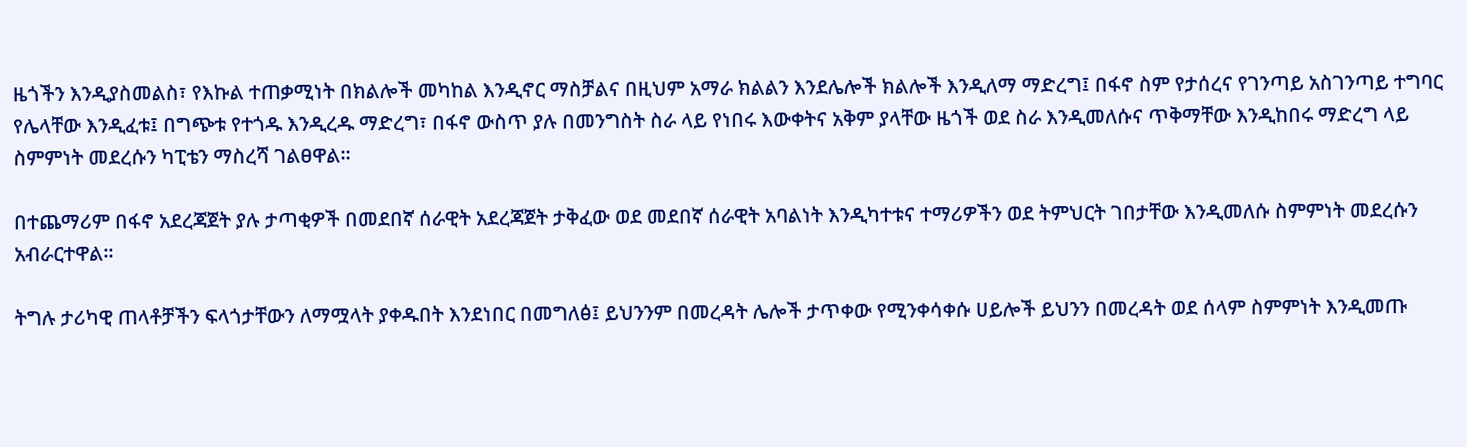ዜጎችን እንዲያስመልስ፣ የእኩል ተጠቃሚነት በክልሎች መካከል እንዲኖር ማስቻልና በዚህም አማራ ክልልን እንደሌሎች ክልሎች እንዲለማ ማድረግ፤ በፋኖ ስም የታሰረና የገንጣይ አስገንጣይ ተግባር የሌላቸው እንዲፈቱ፤ በግጭቱ የተጎዱ እንዲረዱ ማድረግ፣ በፋኖ ውስጥ ያሉ በመንግስት ስራ ላይ የነበሩ እውቀትና አቅም ያላቸው ዜጎች ወደ ስራ እንዲመለሱና ጥቅማቸው እንዲከበሩ ማድረግ ላይ ስምምነት መደረሱን ካፒቴን ማስረሻ ገልፀዋል።

በተጨማሪም በፋኖ አደረጃጀት ያሉ ታጣቂዎች በመደበኛ ሰራዊት አደረጃጀት ታቅፈው ወደ መደበኛ ሰራዊት አባልነት እንዲካተቱና ተማሪዎችን ወደ ትምህርት ገበታቸው እንዲመለሱ ስምምነት መደረሱን አብራርተዋል።

ትግሉ ታሪካዊ ጠላቶቻችን ፍላጎታቸውን ለማሟላት ያቀዱበት እንደነበር በመግለፅ፤ ይህንንም በመረዳት ሌሎች ታጥቀው የሚንቀሳቀሱ ሀይሎች ይህንን በመረዳት ወደ ሰላም ስምምነት እንዲመጡ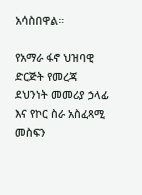አሳስበዋል።

የአማራ ፋኖ ህዝባዊ ድርጅት የመረጃ ደህንነት መመሪያ ኃላፊ እና የኮር ስራ አስፈጻሚ መስፍን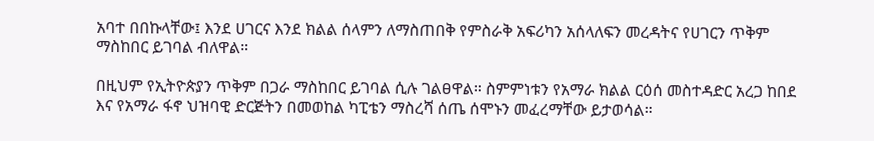አባተ በበኩላቸው፤ እንደ ሀገርና እንደ ክልል ሰላምን ለማስጠበቅ የምስራቅ አፍሪካን አሰላለፍን መረዳትና የሀገርን ጥቅም ማስከበር ይገባል ብለዋል።

በዚህም የኢትዮጵያን ጥቅም በጋራ ማስከበር ይገባል ሲሉ ገልፀዋል። ስምምነቱን የአማራ ክልል ርዕሰ መስተዳድር አረጋ ከበደ እና የአማራ ፋኖ ህዝባዊ ድርጅትን በመወከል ካፒቴን ማስረሻ ሰጤ ሰሞኑን መፈረማቸው ይታወሳል።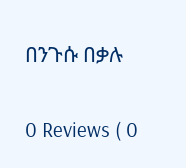በንጉሱ በቃሉ

0 Reviews ( 0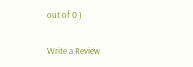out of 0 )

Write a Review